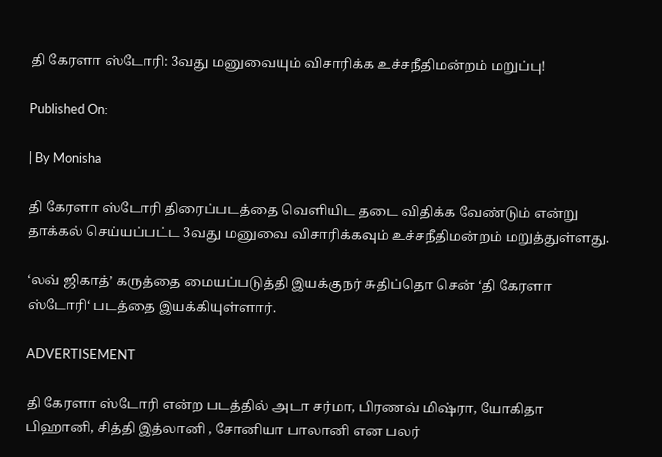தி கேரளா ஸ்டோரி: 3வது மனுவையும் விசாரிக்க உச்சநீதிமன்றம் மறுப்பு!

Published On:

| By Monisha

தி கேரளா ஸ்டோரி திரைப்படத்தை வெளியிட தடை விதிக்க வேண்டும் என்று தாக்கல் செய்யப்பட்ட 3வது மனுவை விசாரிக்கவும் உச்சநீதிமன்றம் மறுத்துள்ளது.

‘லவ் ஜிகாத்’ கருத்தை மையப்படுத்தி இயக்குநர் சுதிப்தொ சென் ‘தி கேரளா ஸ்டோரி‘ படத்தை இயக்கியுள்ளார்.

ADVERTISEMENT

தி கேரளா ஸ்டோரி என்ற படத்தில் அடா சர்மா, பிரணவ் மிஷ்ரா, யோகிதா பிஹானி, சித்தி இத்லானி , சோனியா பாலானி என பலர்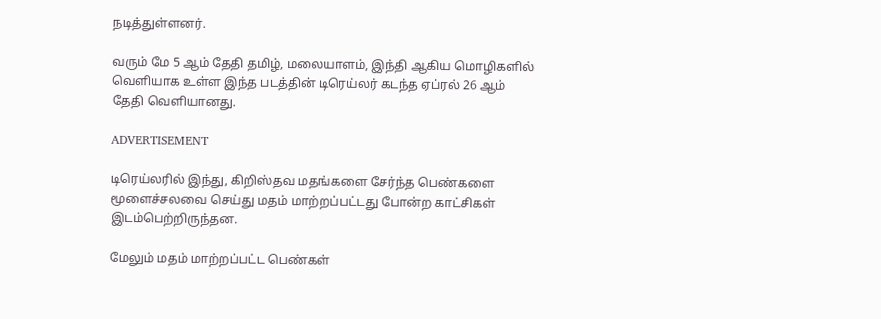நடித்துள்ளனர்.

வரும் மே 5 ஆம் தேதி தமிழ், மலையாளம், இந்தி ஆகிய மொழிகளில் வெளியாக உள்ள இந்த படத்தின் டிரெய்லர் கடந்த ஏப்ரல் 26 ஆம் தேதி வெளியானது.

ADVERTISEMENT

டிரெய்லரில் இந்து, கிறிஸ்தவ மதங்களை சேர்ந்த பெண்களை மூளைச்சலவை செய்து மதம் மாற்றப்பட்டது போன்ற காட்சிகள் இடம்பெற்றிருந்தன.

மேலும் மதம் மாற்றப்பட்ட பெண்கள்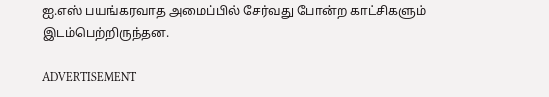ஐ.எஸ் பயங்கரவாத அமைப்பில் சேர்வது போன்ற காட்சிகளும் இடம்பெற்றிருந்தன.

ADVERTISEMENT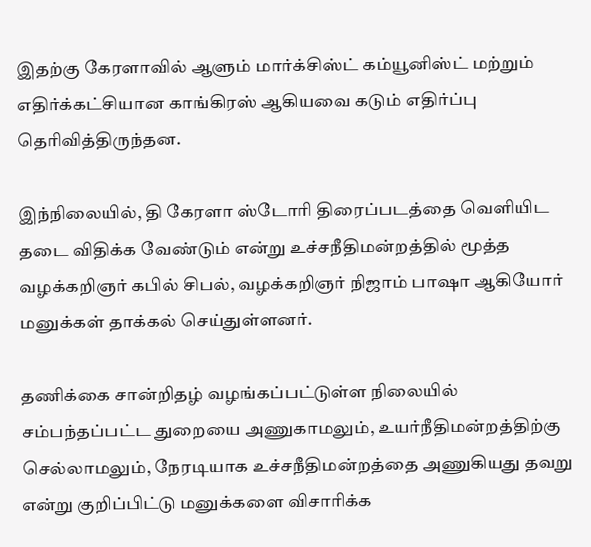இதற்கு கேரளாவில் ஆளும் மார்க்சிஸ்ட் கம்யூனிஸ்ட் மற்றும் எதிர்க்கட்சியான காங்கிரஸ் ஆகியவை கடும் எதிர்ப்பு தெரிவித்திருந்தன.

இந்நிலையில், தி கேரளா ஸ்டோரி திரைப்படத்தை வெளியிட தடை விதிக்க வேண்டும் என்று உச்சநீதிமன்றத்தில் மூத்த வழக்கறிஞர் கபில் சிபல், வழக்கறிஞர் நிஜாம் பாஷா ஆகியோர் மனுக்கள் தாக்கல் செய்துள்ளனர்.

தணிக்கை சான்றிதழ் வழங்கப்பட்டுள்ள நிலையில் சம்பந்தப்பட்ட துறையை அணுகாமலும், உயர்நீதிமன்றத்திற்கு செல்லாமலும், நேரடியாக உச்சநீதிமன்றத்தை அணுகியது தவறு என்று குறிப்பிட்டு மனுக்களை விசாரிக்க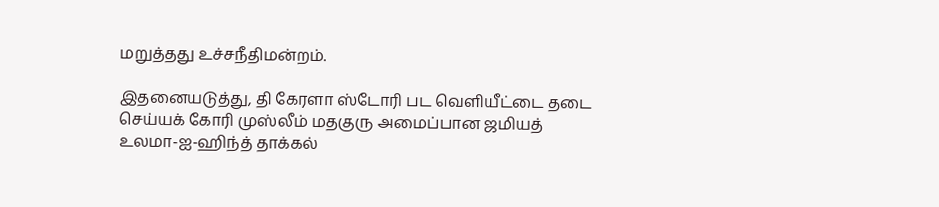மறுத்தது உச்சநீதிமன்றம்.

இதனையடுத்து, தி கேரளா ஸ்டோரி பட வெளியீட்டை தடை செய்யக் கோரி முஸ்லீம் மதகுரு அமைப்பான ஜமியத் உலமா-ஐ-ஹிந்த் தாக்கல்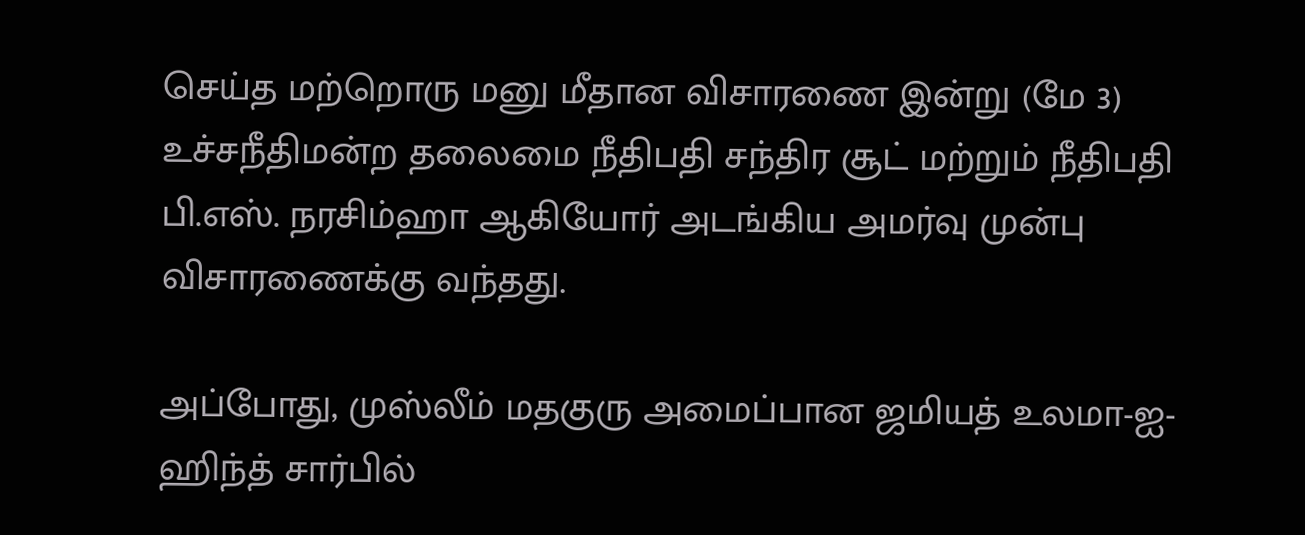செய்த மற்றொரு மனு மீதான விசாரணை இன்று (மே 3) உச்சநீதிமன்ற தலைமை நீதிபதி சந்திர சூட் மற்றும் நீதிபதி பி.எஸ். நரசிம்ஹா ஆகியோர் அடங்கிய அமர்வு முன்பு விசாரணைக்கு வந்தது.

அப்போது, முஸ்லீம் மதகுரு அமைப்பான ஜமியத் உலமா-ஐ-ஹிந்த் சார்பில்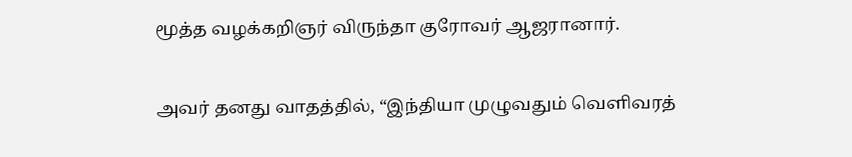மூத்த வழக்கறிஞர் விருந்தா குரோவர் ஆஜரானார்.

அவர் தனது வாதத்தில், “இந்தியா முழுவதும் வெளிவரத்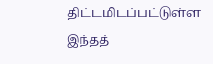திட்டமிடப்பட்டுள்ள இந்தத்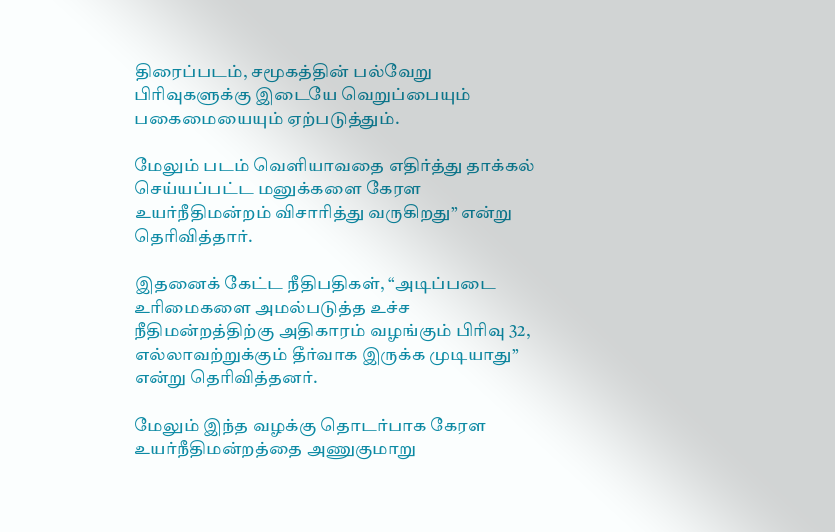திரைப்படம், சமூகத்தின் பல்வேறு பிரிவுகளுக்கு இடையே வெறுப்பையும் பகைமையையும் ஏற்படுத்தும்.

மேலும் படம் வெளியாவதை எதிர்த்து தாக்கல் செய்யப்பட்ட மனுக்களை கேரள உயர்நீதிமன்றம் விசாரித்து வருகிறது” என்று தெரிவித்தார்.

இதனைக் கேட்ட நீதிபதிகள், “அடிப்படை உரிமைகளை அமல்படுத்த உச்ச நீதிமன்றத்திற்கு அதிகாரம் வழங்கும் பிரிவு 32, எல்லாவற்றுக்கும் தீர்வாக இருக்க முடியாது” என்று தெரிவித்தனர்.

மேலும் இந்த வழக்கு தொடர்பாக கேரள உயர்நீதிமன்றத்தை அணுகுமாறு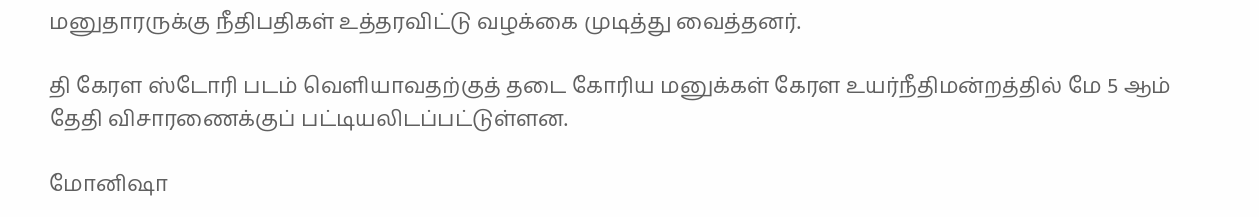மனுதாரருக்கு நீதிபதிகள் உத்தரவிட்டு வழக்கை முடித்து வைத்தனர்.

தி கேரள ஸ்டோரி படம் வெளியாவதற்குத் தடை கோரிய மனுக்கள் கேரள உயர்நீதிமன்றத்தில் மே 5 ஆம் தேதி விசாரணைக்குப் பட்டியலிடப்பட்டுள்ளன.

மோனிஷா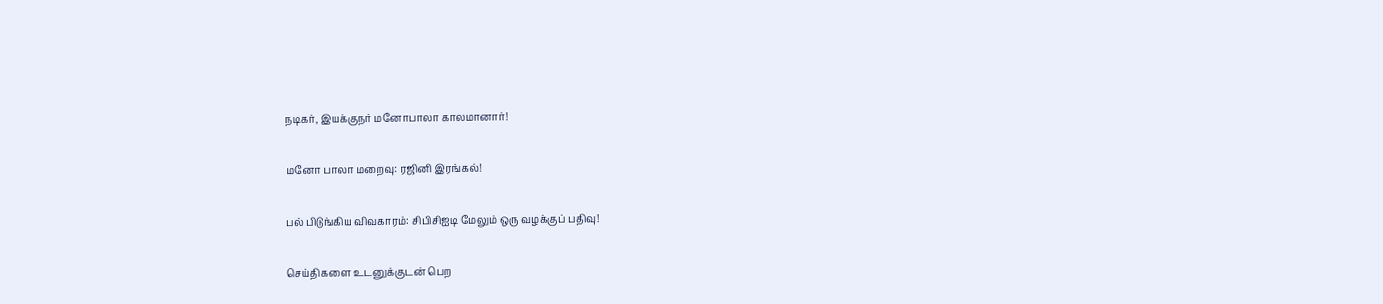நடிகர், இயக்குநர் மனோபாலா காலமானார்!

மனோ பாலா மறைவு: ரஜினி இரங்கல்!

பல் பிடுங்கிய விவகாரம்: சிபிசிஐடி மேலும் ஒரு வழக்குப் பதிவு!

செய்திகளை உடனுக்குடன் பெற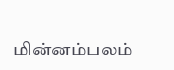மின்னம்பலம்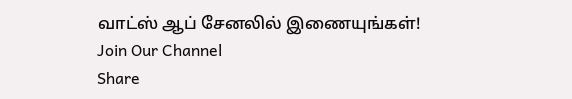வாட்ஸ் ஆப் சேனலில் இணையுங்கள்!
Join Our Channel
Share